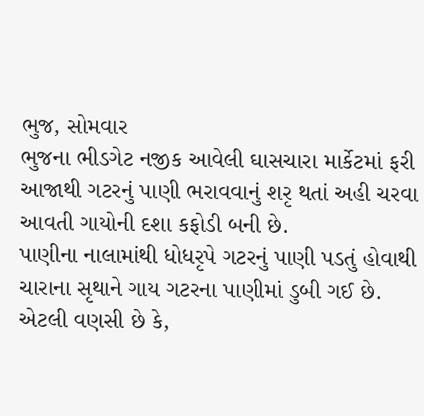ભુજ, સોમવાર
ભુજના ભીડગેટ નજીક આવેલી ઘાસચારા માર્કેટમાં ફરી આજાથી ગટરનું પાણી ભરાવવાનું શરૃ થતાં અહી ચરવા આવતી ગાયોની દશા કફોડી બની છે.
પાણીના નાલામાંથી ધોધરૃપે ગટરનું પાણી પડતું હોવાથી ચારાના સૃથાને ગાય ગટરના પાણીમાં ડુબી ગઈ છે. એટલી વણસી છે કે,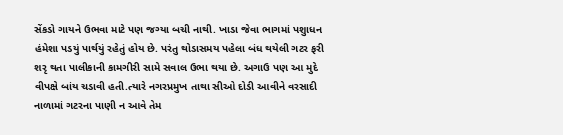સેંકડો ગાયને ઉભવા માટે પણ જગ્યા બચી નાથી. ખાડા જેવા ભાગમાં પશુાધન હંમેશા પડયું પાર્થયું રહેતું હોય છે. પરંતુ થોડાસમય પહેલા બંધ થયેલી ગટર ફરી શરૃ થતા પાલીકાની કામગીરી સામે સવાલ ઉભા થયા છે. અગાઉ પણ આ મુદે વીપક્ષે બાંય ચડાવી હતી.ત્યારે નગરપ્રમુખ તાથા સીઓ દોડી આવીને વરસાદી નાળામાં ગટરના પાણી ન આવે તેમ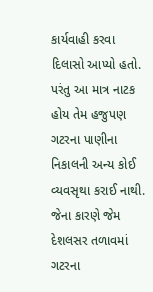કાર્યવાહી કરવા દિલાસો આપ્યો હતો. પરંતુ આ માત્ર નાટક હોય તેમ હજુપણ ગટરના પાણીના નિકાલની અન્ય કોઈ વ્યવસૃથા કરાઈ નાથી. જેના કારણે જેમ દેશલસર તળાવમાં ગટરના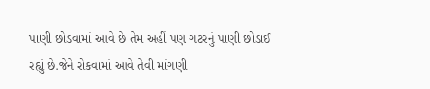પાણી છોડવામાં આવે છે તેમ અહીં પણ ગટરનું પાણી છોડાઈ રહ્યું છે.જેને રોકવામાં આવે તેવી માંગણી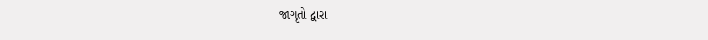જાગૃતો દ્વારા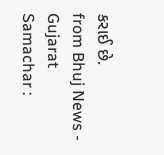કરાઈ છે.
from Bhuj News - Gujarat Samachar :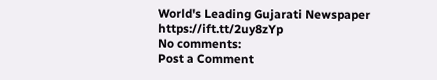World's Leading Gujarati Newspaper https://ift.tt/2uy8zYp
No comments:
Post a Comment